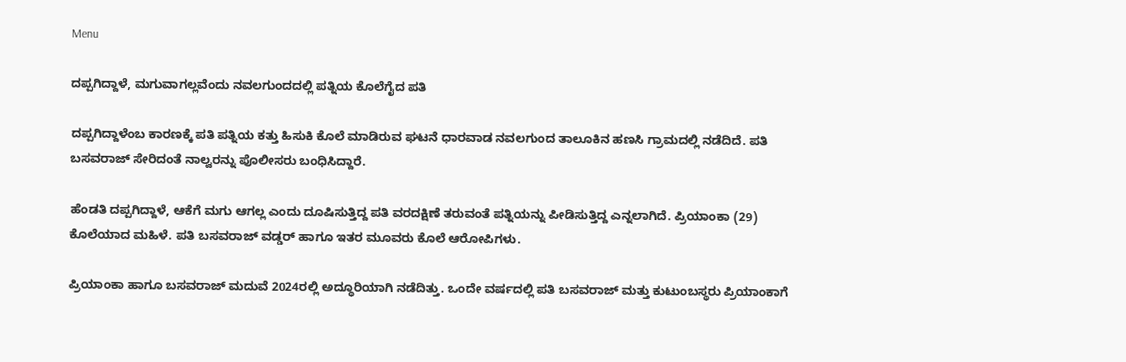Menu

ದಪ್ಪಗಿದ್ದಾಳೆ, ಮಗುವಾಗಲ್ಲವೆಂದು ನವಲಗುಂದದಲ್ಲಿ ಪತ್ನಿಯ ಕೊಲೆಗೈದ ಪತಿ

ದಪ್ಪಗಿದ್ದಾಳೆಂಬ ಕಾರಣಕ್ಕೆ ಪತಿ ಪತ್ನಿಯ ಕತ್ತು ಹಿಸುಕಿ ಕೊಲೆ ಮಾಡಿರುವ ಘಟನೆ ಧಾರವಾಡ ನವಲಗುಂದ ತಾಲೂಕಿನ ಹಣಸಿ ಗ್ರಾಮದಲ್ಲಿ ನಡೆದಿದೆ. ಪತಿ ಬಸವರಾಜ್ ಸೇರಿದಂತೆ ನಾಲ್ವರನ್ನು ಪೊಲೀಸರು ಬಂಧಿಸಿದ್ದಾರೆ.

ಹೆಂಡತಿ ದಪ್ಪಗಿದ್ದಾಳೆ, ಆಕೆಗೆ ಮಗು ಆಗಲ್ಲ ಎಂದು ದೂಷಿಸುತ್ತಿದ್ದ ಪತಿ ವರದಕ್ಷಿಣೆ ತರುವಂತೆ ಪತ್ನಿಯನ್ನು ಪೀಡಿಸುತ್ತಿದ್ದ ಎನ್ನಲಾಗಿದೆ. ಪ್ರಿಯಾಂಕಾ (29) ಕೊಲೆಯಾದ ಮಹಿಳೆ. ಪತಿ ಬಸವರಾಜ್ ವಡ್ಡರ್ ಹಾಗೂ ಇತರ ಮೂವರು ಕೊಲೆ ಆರೋಪಿಗಳು.

ಪ್ರಿಯಾಂಕಾ ಹಾಗೂ ಬಸವರಾಜ್‌ ಮದುವೆ 2024ರಲ್ಲಿ ಅದ್ಧೂರಿಯಾಗಿ ನಡೆದಿತ್ತು. ಒಂದೇ ವರ್ಷದಲ್ಲಿ ಪತಿ ಬಸವರಾಜ್ ಮತ್ತು ಕುಟುಂಬಸ್ಥರು ಪ್ರಿಯಾಂಕಾಗೆ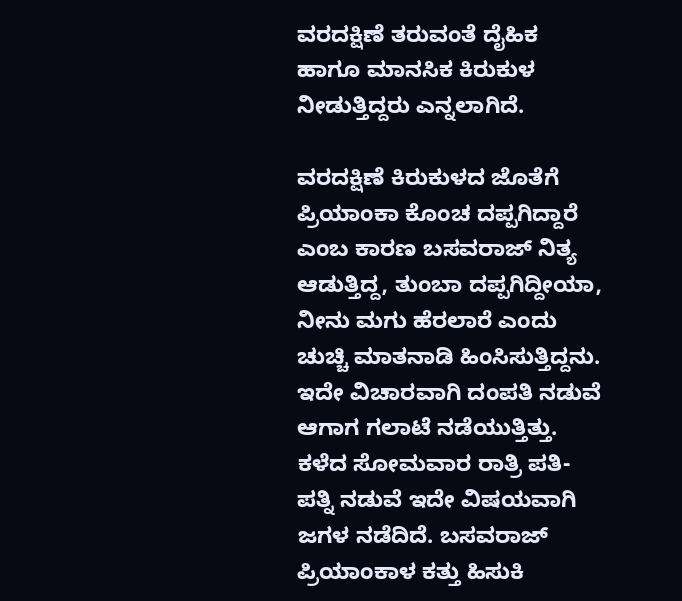ವರದಕ್ಷಿಣೆ ತರುವಂತೆ ದೈಹಿಕ ಹಾಗೂ ಮಾನಸಿಕ ಕಿರುಕುಳ ನೀಡುತ್ತಿದ್ದರು ಎನ್ನಲಾಗಿದೆ.

ವರದಕ್ಷಿಣೆ ಕಿರುಕುಳದ ಜೊತೆಗೆ ಪ್ರಿಯಾಂಕಾ ಕೊಂಚ ದಪ್ಪಗಿದ್ದಾರೆ ಎಂಬ ಕಾರಣ ಬಸವರಾಜ್ ನಿತ್ಯ ಆಡುತ್ತಿದ್ದ, ತುಂಬಾ ದಪ್ಪಗಿದ್ದೀಯಾ, ನೀನು ಮಗು ಹೆರಲಾರೆ ಎಂದು ಚುಚ್ಚಿ ಮಾತನಾಡಿ ಹಿಂಸಿಸುತ್ತಿದ್ದನು. ಇದೇ ವಿಚಾರವಾಗಿ ದಂಪತಿ ನಡುವೆ ಆಗಾಗ ಗಲಾಟೆ ನಡೆಯುತ್ತಿತ್ತು. ಕಳೆದ ಸೋಮವಾರ ರಾತ್ರಿ ಪತಿ-ಪತ್ನಿ ನಡುವೆ ಇದೇ ವಿಷಯವಾಗಿ ಜಗಳ ನಡೆದಿದೆ. ಬಸವರಾಜ್ ಪ್ರಿಯಾಂಕಾಳ ಕತ್ತು ಹಿಸುಕಿ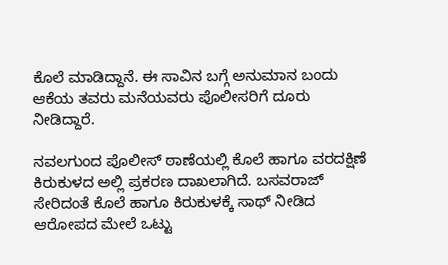ಕೊಲೆ ಮಾಡಿದ್ದಾನೆ. ಈ ಸಾವಿನ ಬಗ್ಗೆ ಅನುಮಾನ ಬಂದು ಆಕೆಯ ತವರು ಮನೆಯವರು ಪೊಲೀಸರಿಗೆ ದೂರು ನೀಡಿದ್ದಾರೆ.

ನವಲಗುಂದ ಪೊಲೀಸ್ ಠಾಣೆಯಲ್ಲಿ ಕೊಲೆ ಹಾಗೂ ವರದಕ್ಷಿಣೆ ಕಿರುಕುಳದ ಅಲ್ಲಿ ಪ್ರಕರಣ ದಾಖಲಾಗಿದೆ. ಬಸವರಾಜ್ ಸೇರಿದಂತೆ ಕೊಲೆ ಹಾಗೂ ಕಿರುಕುಳಕ್ಕೆ ಸಾಥ್ ನೀಡಿದ ಆರೋಪದ ಮೇಲೆ ಒಟ್ಟು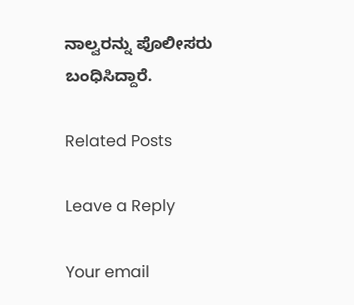ನಾಲ್ವರನ್ನು ಪೊಲೀಸರು ಬಂಧಿಸಿದ್ದಾರೆ.

Related Posts

Leave a Reply

Your email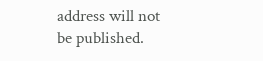address will not be published.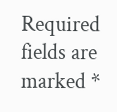Required fields are marked *